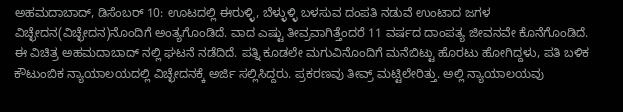ಅಹಮದಾಬಾದ್, ಡಿಸೆಂಬರ್ 10: ಊಟದಲ್ಲಿ ಈರುಳ್ಳಿ, ಬೆಳ್ಳುಳ್ಳಿ ಬಳಸುವ ದಂಪತಿ ನಡುವೆ ಉಂಟಾದ ಜಗಳ ವಿಚ್ಛೇದನ(ವಿಚ್ಛೇದನ)ನೊಂದಿಗೆ ಅಂತ್ಯಗೊಂಡಿದೆ. ವಾದ ಎಷ್ಟು ತೀವ್ರವಾಗಿತ್ತೆಂದರೆ 11 ವರ್ಷದ ದಾಂಪತ್ಯ ಜೀವನವೇ ಕೊನೆಗೊಂಡಿದೆ. ಈ ವಿಚಿತ್ರ ಅಹಮದಾಬಾದ್ ನಲ್ಲಿ ಘಟನೆ ನಡೆದಿದೆ. ಪತ್ನಿ ಕೂಡಲೇ ಮಗುವಿನೊಂದಿಗೆ ಮನೆಬಿಟ್ಟು ಹೊರಟು ಹೋಗಿದ್ದಳು, ಪತಿ ಬಳಿಕ ಕೌಟುಂಬಿಕ ನ್ಯಾಯಾಲಯದಲ್ಲಿ ವಿಚ್ಛೇದನಕ್ಕೆ ಅರ್ಜಿ ಸಲ್ಲಿಸಿದ್ದರು. ಪ್ರಕರಣವು ತೀವ್ರ್ ಮಟ್ಟಿಲೇರಿತ್ತು. ಅಲ್ಲಿ ನ್ಯಾಯಾಲಯವು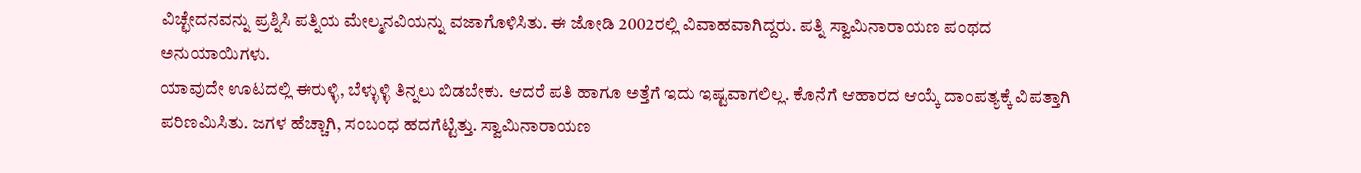ವಿಚ್ಛೇದನವನ್ನು ಪ್ರಶ್ನಿಸಿ ಪತ್ನಿಯ ಮೇಲ್ಮನವಿಯನ್ನು ವಜಾಗೊಳಿಸಿತು. ಈ ಜೋಡಿ 2002ರಲ್ಲಿ ವಿವಾಹವಾಗಿದ್ದರು. ಪತ್ನಿ ಸ್ವಾಮಿನಾರಾಯಣ ಪಂಥದ ಅನುಯಾಯಿಗಳು.
ಯಾವುದೇ ಊಟದಲ್ಲಿ ಈರುಳ್ಳಿ, ಬೆಳ್ಳುಳ್ಳಿ ತಿನ್ನಲು ಬಿಡಬೇಕು. ಆದರೆ ಪತಿ ಹಾಗೂ ಅತ್ತೆಗೆ ಇದು ಇಷ್ಟವಾಗಲಿಲ್ಲ. ಕೊನೆಗೆ ಆಹಾರದ ಆಯ್ಕೆ ದಾಂಪತ್ಯಕ್ಕೆ ವಿಪತ್ತಾಗಿ ಪರಿಣಮಿಸಿತು. ಜಗಳ ಹೆಚ್ಚಾಗಿ, ಸಂಬಂಧ ಹದಗೆಟ್ಟಿತ್ತು. ಸ್ವಾಮಿನಾರಾಯಣ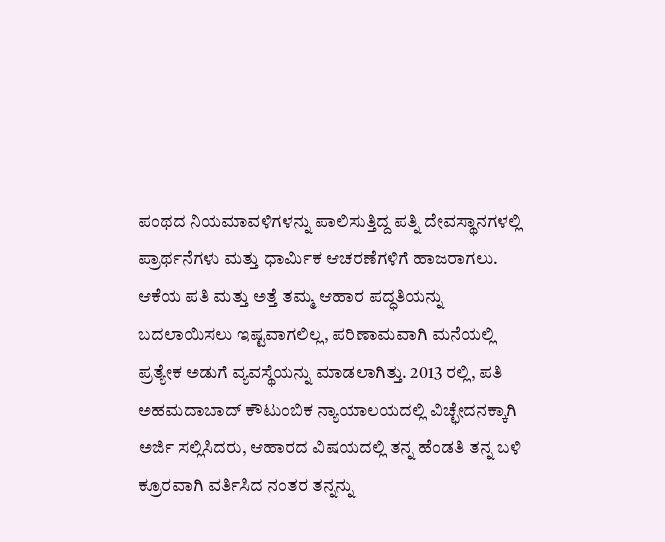ಪಂಥದ ನಿಯಮಾವಳಿಗಳನ್ನು ಪಾಲಿಸುತ್ತಿದ್ದ ಪತ್ನಿ ದೇವಸ್ಥಾನಗಳಲ್ಲಿ ಪ್ರಾರ್ಥನೆಗಳು ಮತ್ತು ಧಾರ್ಮಿಕ ಆಚರಣೆಗಳಿಗೆ ಹಾಜರಾಗಲು.
ಆಕೆಯ ಪತಿ ಮತ್ತು ಅತ್ತೆ ತಮ್ಮ ಆಹಾರ ಪದ್ಧತಿಯನ್ನು ಬದಲಾಯಿಸಲು ಇಷ್ಟವಾಗಲಿಲ್ಲ, ಪರಿಣಾಮವಾಗಿ ಮನೆಯಲ್ಲಿ ಪ್ರತ್ಯೇಕ ಅಡುಗೆ ವ್ಯವಸ್ಥೆಯನ್ನು ಮಾಡಲಾಗಿತ್ತು. 2013 ರಲ್ಲಿ, ಪತಿ ಅಹಮದಾಬಾದ್ ಕೌಟುಂಬಿಕ ನ್ಯಾಯಾಲಯದಲ್ಲಿ ವಿಚ್ಛೇದನಕ್ಕಾಗಿ ಅರ್ಜಿ ಸಲ್ಲಿಸಿದರು, ಆಹಾರದ ವಿಷಯದಲ್ಲಿ ತನ್ನ ಹೆಂಡತಿ ತನ್ನ ಬಳಿ ಕ್ರೂರವಾಗಿ ವರ್ತಿಸಿದ ನಂತರ ತನ್ನನ್ನು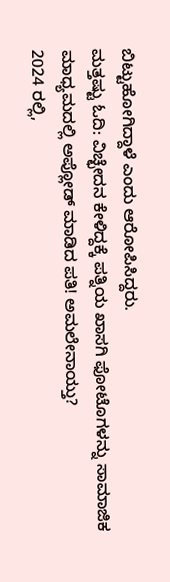ಬಿಟ್ಟುಹೋಗಿದ್ದಾಳೆ ಎಂದು ಆರೋಪಿಸಿದ್ದರು.
ಮತ್ತಷ್ಟು ಓದಿ: ವಿಚ್ಛೇದನ ಕೇಳಿದ್ದಕ್ಕೆ ಪತ್ನಿಯ ಖಾಸಗಿ ಫೋಟೊಗಳನ್ನು ಸಾಮಾಜಿಕ ಮಾಧ್ಯಮದಲ್ಲಿ ಅಪ್ಲೋಡ್ ಮಾಡಿದ ಪತಿ! ಅಮಲೇನಾಯ್ತು?
2024 ರಲ್ಲಿ,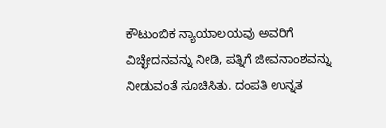ಕೌಟುಂಬಿಕ ನ್ಯಾಯಾಲಯವು ಅವರಿಗೆ ವಿಚ್ಛೇದನವನ್ನು ನೀಡಿ, ಪತ್ನಿಗೆ ಜೀವನಾಂಶವನ್ನು ನೀಡುವಂತೆ ಸೂಚಿಸಿತು. ದಂಪತಿ ಉನ್ನತ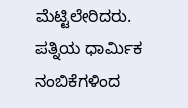ಮೆಟ್ಟಿಲೇರಿದರು.
ಪತ್ನಿಯ ಧಾರ್ಮಿಕ ನಂಬಿಕೆಗಳಿಂದ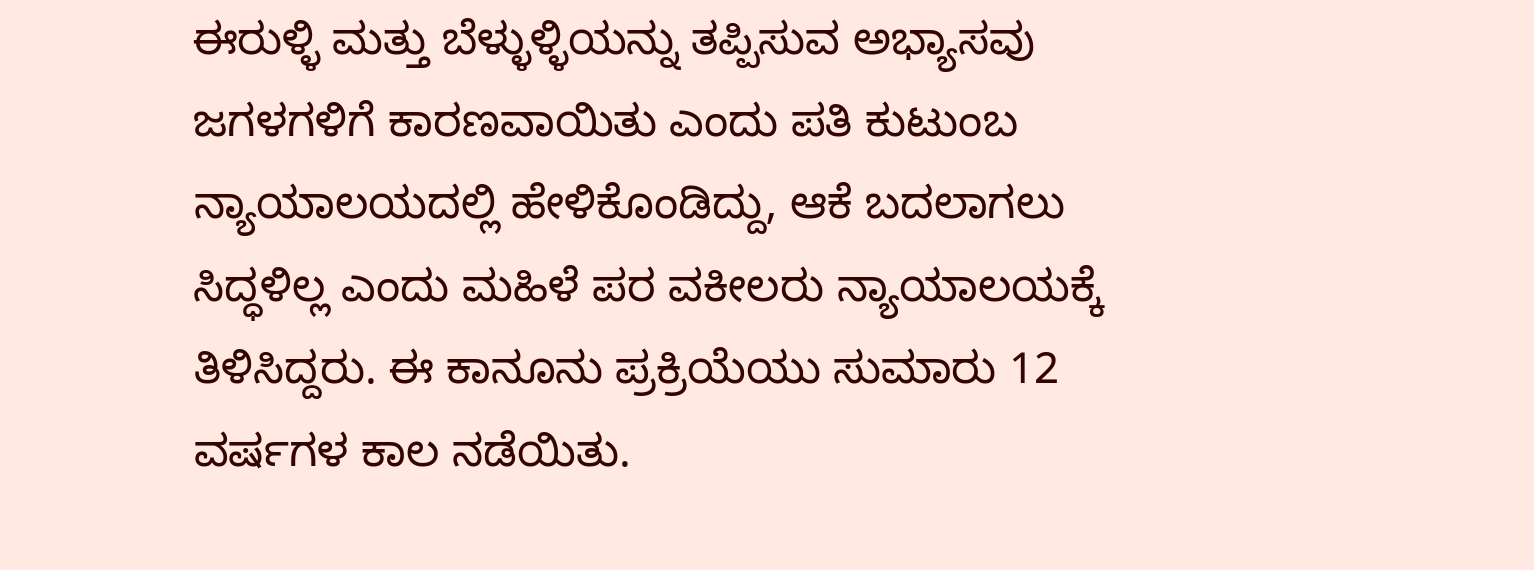ಈರುಳ್ಳಿ ಮತ್ತು ಬೆಳ್ಳುಳ್ಳಿಯನ್ನು ತಪ್ಪಿಸುವ ಅಭ್ಯಾಸವು ಜಗಳಗಳಿಗೆ ಕಾರಣವಾಯಿತು ಎಂದು ಪತಿ ಕುಟುಂಬ ನ್ಯಾಯಾಲಯದಲ್ಲಿ ಹೇಳಿಕೊಂಡಿದ್ದು, ಆಕೆ ಬದಲಾಗಲು ಸಿದ್ಧಳಿಲ್ಲ ಎಂದು ಮಹಿಳೆ ಪರ ವಕೀಲರು ನ್ಯಾಯಾಲಯಕ್ಕೆ ತಿಳಿಸಿದ್ದರು. ಈ ಕಾನೂನು ಪ್ರಕ್ರಿಯೆಯು ಸುಮಾರು 12 ವರ್ಷಗಳ ಕಾಲ ನಡೆಯಿತು.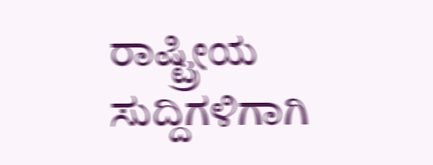ರಾಷ್ಟ್ರೀಯ ಸುದ್ದಿಗಳಿಗಾಗಿ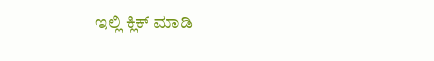ಇಲ್ಲಿ ಕ್ಲಿಕ್ ಮಾಡಿ